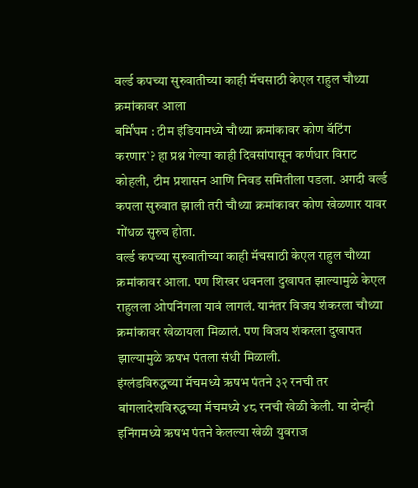वर्ल्ड कपच्या सुरुवातीच्या काही मॅचसाठी केएल राहुल चौथ्या क्रमांकावर आला
बर्मिंघम : टीम इंडियामध्ये चौथ्या क्रमांकावर कोण बॅटिंग करणार`? हा प्रश्न गेल्या काही दिवसांपासून कर्णधार विराट कोहली, टीम प्रशासन आणि निवड समितीला पडला. अगदी वर्ल्ड कपला सुरुवात झाली तरी चौथ्या क्रमांकावर कोण खेळणार यावर गोंधळ सुरुच होता.
वर्ल्ड कपच्या सुरुवातीच्या काही मॅचसाठी केएल राहुल चौथ्या क्रमांकावर आला. पण शिखर धवनला दुखापत झाल्यामुळे केएल राहुलला ओपनिंगला यावं लागलं. यानंतर विजय शंकरला चौथ्या क्रमांकावर खेळायला मिळालं. पण विजय शंकरला दुखापत झाल्यामुळे ऋषभ पंतला संधी मिळाली.
इंग्लंडविरुद्धच्या मॅचमध्ये ऋषभ पंतने ३२ रनची तर बांगलादेशविरुद्धच्या मॅचमध्ये ४८ रनची खेळी केली. या दोन्ही इनिंगमध्ये ऋषभ पंतने केलल्या खेळी युवराज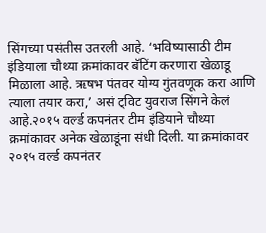सिंगच्या पसंतीस उतरली आहे. ‘भविष्यासाठी टीम इंडियाला चौथ्या क्रमांकावर बॅटिंग करणारा खेळाडू मिळाला आहे. ऋषभ पंतवर योग्य गुंतवणूक करा आणि त्याला तयार करा,’ असं ट्विट युवराज सिंगने केलं आहे.२०१५ वर्ल्ड कपनंतर टीम इंडियाने चौथ्या क्रमांकावर अनेक खेळाडूंना संधी दिली. या क्रमांकावर २०१५ वर्ल्ड कपनंतर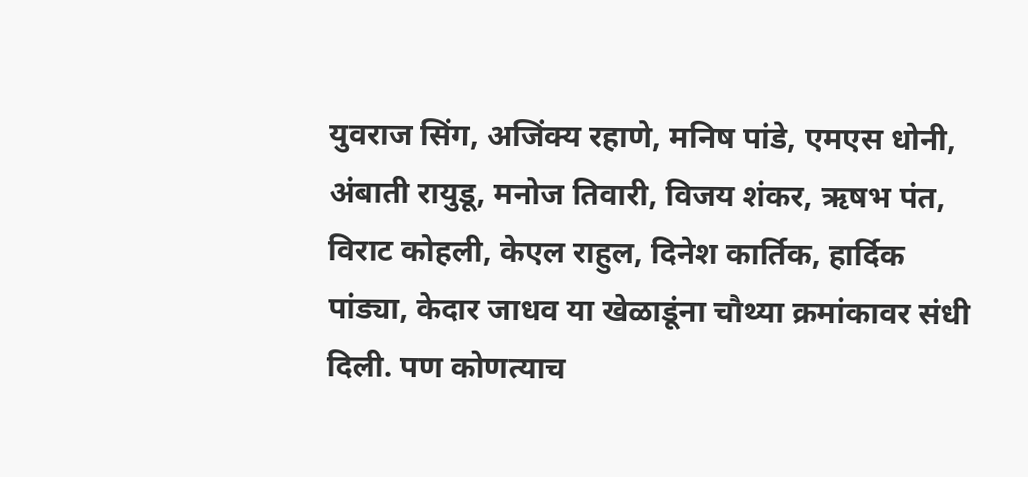युवराज सिंग, अजिंक्य रहाणे, मनिष पांडे, एमएस धोनी, अंबाती रायुडू, मनोज तिवारी, विजय शंकर, ऋषभ पंत, विराट कोहली, केएल राहुल, दिनेश कार्तिक, हार्दिक पांड्या, केदार जाधव या खेळाडूंना चौथ्या क्रमांकावर संधी दिली. पण कोणत्याच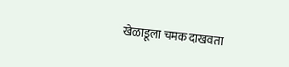खेळाडूला चमक दाखवता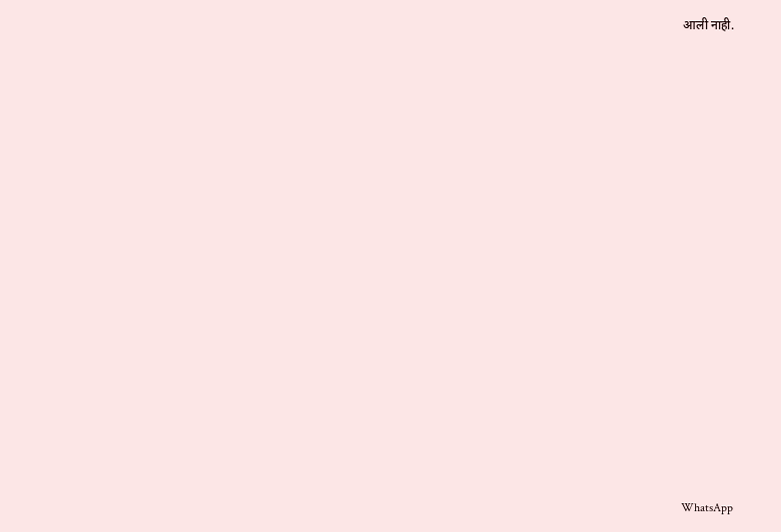आली नाही.


















WhatsApp